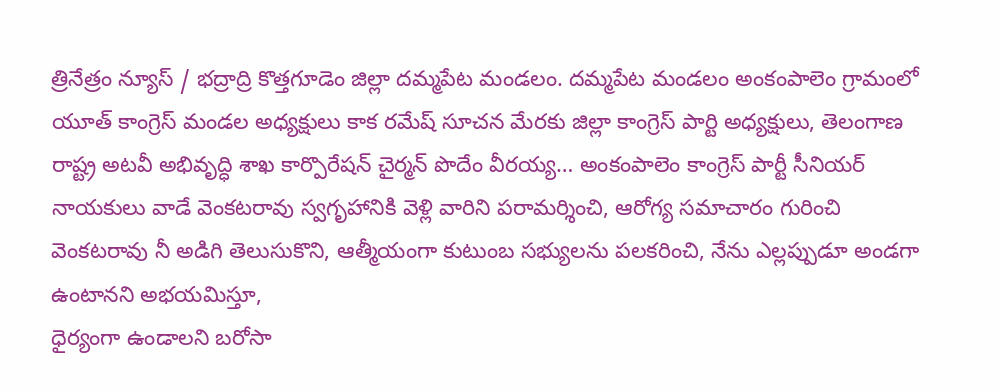త్రినేత్రం న్యూస్ / భద్రాద్రి కొత్తగూడెం జిల్లా దమ్మపేట మండలం. దమ్మపేట మండలం అంకంపాలెం గ్రామంలో యూత్ కాంగ్రెస్ మండల అధ్యక్షులు కాక రమేష్ సూచన మేరకు జిల్లా కాంగ్రెస్ పార్టి అధ్యక్షులు, తెలంగాణ రాష్ట్ర అటవీ అభివృద్ధి శాఖ కార్పొరేషన్ చైర్మన్ పొదేం వీరయ్య… అంకంపాలెం కాంగ్రెస్ పార్టీ సీనియర్ నాయకులు వాడే వెంకటరావు స్వగృహానికి వెళ్లి వారిని పరామర్శించి, ఆరోగ్య సమాచారం గురించి వెంకటరావు నీ అడిగి తెలుసుకొని, ఆత్మీయంగా కుటుంబ సభ్యులను పలకరించి, నేను ఎల్లప్పుడూ అండగా ఉంటానని అభయమిస్తూ,
ధైర్యంగా ఉండాలని బరోసా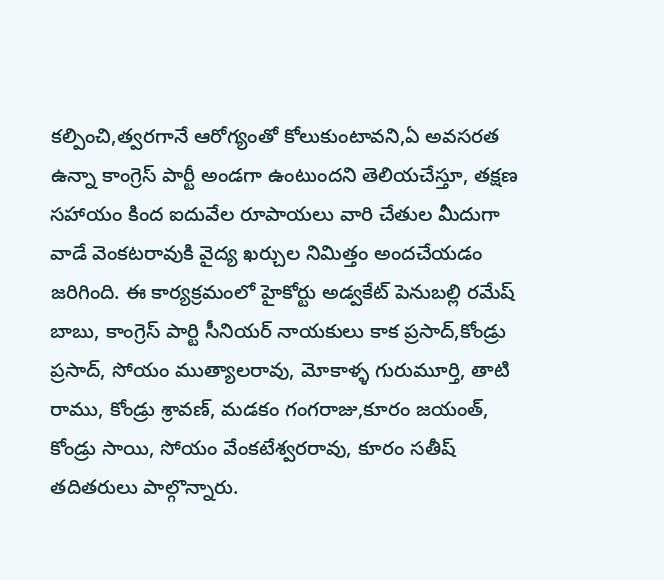కల్పించి,త్వరగానే ఆరోగ్యంతో కోలుకుంటావని,ఏ అవసరత ఉన్నా కాంగ్రెస్ పార్టీ అండగా ఉంటుందని తెలియచేస్తూ, తక్షణ సహాయం కింద ఐదువేల రూపాయలు వారి చేతుల మీదుగా వాడే వెంకటరావుకి వైద్య ఖర్చుల నిమిత్తం అందచేయడం జరిగింది. ఈ కార్యక్రమంలో హైకోర్టు అడ్వకేట్ పెనుబల్లి రమేష్ బాబు, కాంగ్రెస్ పార్టి సీనియర్ నాయకులు కాక ప్రసాద్,కోండ్రు ప్రసాద్, సోయం ముత్యాలరావు, మోకాళ్ళ గురుమూర్తి, తాటి రాము, కోండ్రు శ్రావణ్, మడకం గంగరాజు,కూరం జయంత్, కోండ్రు సాయి, సోయం వేంకటేశ్వరరావు, కూరం సతీష్ తదితరులు పాల్గొన్నారు.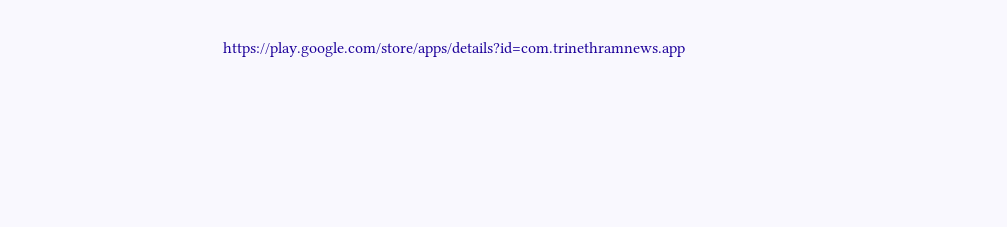https://play.google.com/store/apps/details?id=com.trinethramnews.app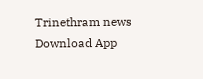Trinethram news
Download App